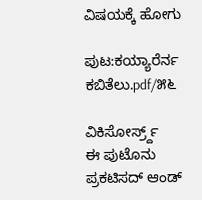ವಿಷಯಕ್ಕೆ ಹೋಗು

ಪುಟ:ಕಯ್ಯಾರೆರ್ನ ಕಬಿತೆಲು.pdf/೫೬

ವಿಕಿಸೋರ್ಸ್ರ್ದ್
ಈ ಪುಟೊನು ಪ್ರಕಟಿಸದ್ ಆಂಡ್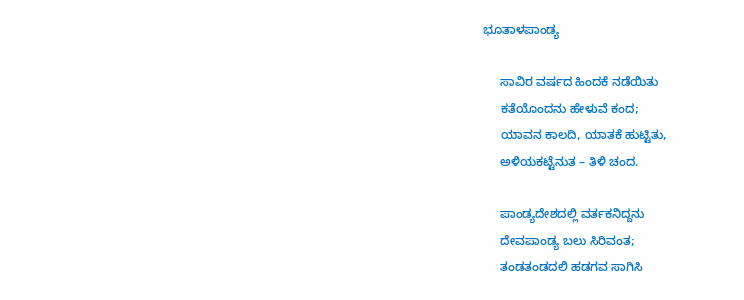ಭೂತಾಳಪಾಂಡ್ಯ

     ಸಾವಿರ ವರ್ಷದ ಹಿಂದಕೆ ನಡೆಯಿತು
     ಕತೆಯೊಂದನು ಹೇಳುವೆ ಕಂದ;
     ಯಾವನ ಕಾಲದಿ, ಯಾತಕೆ ಹುಟ್ಟಿತು,
     ಅಳಿಯಕಟ್ಟೆನುತ – ತಿಳಿ ಚಂದ.

     ಪಾಂಡ್ಯದೇಶದಲ್ಲಿ ವರ್ತಕನಿದ್ದನು
     ದೇವಪಾಂಡ್ಯ ಬಲು ಸಿರಿವಂತ;
     ತಂಡತಂಡದಲಿ ಹಡಗವ ಸಾಗಿಸಿ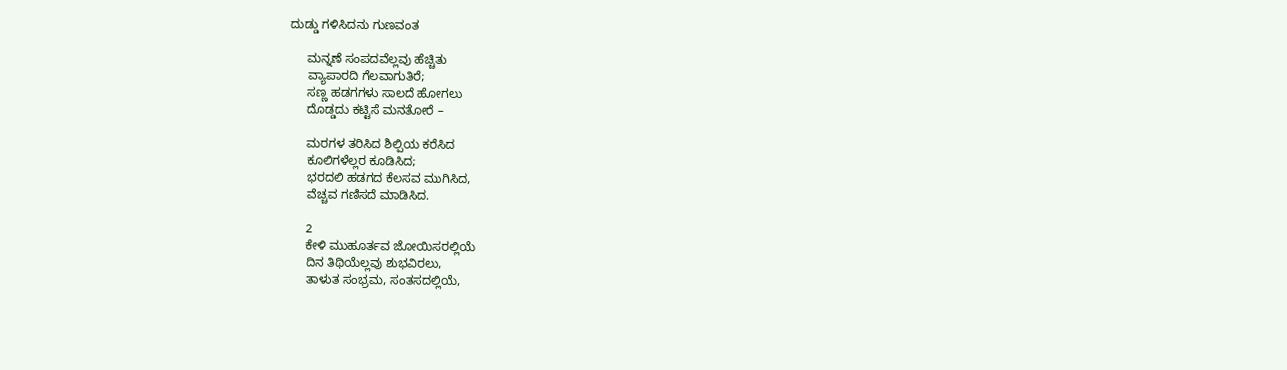ದುಡ್ಡು ಗಳಿಸಿದನು ಗುಣವಂತ

     ಮನ್ನಣೆ ಸಂಪದವೆಲ್ಲವು ಹೆಚ್ಚಿತು
     ವ್ಯಾಪಾರದಿ ಗೆಲವಾಗುತಿರೆ;
     ಸಣ್ಣ ಹಡಗಗಳು ಸಾಲದೆ ಹೋಗಲು
     ದೊಡ್ಡದು ಕಟ್ಟಿಸೆ ಮನತೋರೆ –

     ಮರಗಳ ತರಿಸಿದ ಶಿಲ್ಪಿಯ ಕರೆಸಿದ
     ಕೂಲಿಗಳೆಲ್ಲರ ಕೂಡಿಸಿದ;
     ಭರದಲಿ ಹಡಗದ ಕೆಲಸವ ಮುಗಿಸಿದ,
     ವೆಚ್ಚವ ಗಣಿಸದೆ ಮಾಡಿಸಿದ.

     2
     ಕೇಳಿ ಮುಹೂರ್ತವ ಜೋಯಿಸರಲ್ಲಿಯೆ
     ದಿನ ತಿಥಿಯೆಲ್ಲವು ಶುಭವಿರಲು,
     ತಾಳುತ ಸಂಭ್ರಮ, ಸಂತಸದಲ್ಲಿಯೆ,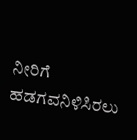ನೀರಿಗೆ ಹಡಗವನಿಳಿಸಿರಲು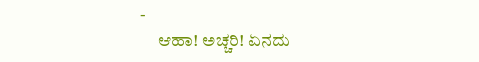-
     ಆಹಾ! ಅಚ್ಚರಿ! ಏನದು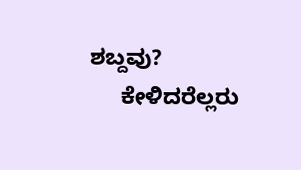ಶಬ್ದವು?
     ಕೇಳಿದರೆಲ್ಲರು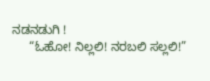ನಡನಡುಗಿ !
     “ಓಹೋ! ನಿಲ್ಲಲಿ! ನರಬಲಿ ಸಲ್ಲಲಿ!”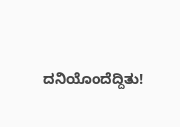ದನಿಯೊಂದೆದ್ದಿತು!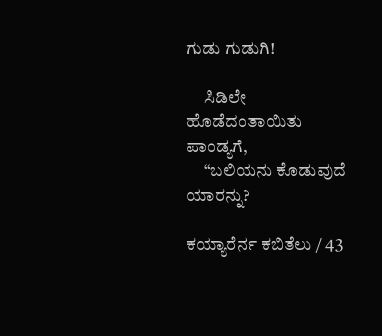ಗುಡು ಗುಡುಗಿ!

     ಸಿಡಿಲೇ ಹೊಡೆದಂತಾಯಿತು ಪಾಂಡ್ಯಗೆ,
     “ಬಲಿಯನು ಕೊಡುವುದೆ ಯಾರನ್ನು?

ಕಯ್ಯಾರೆರ್ನ ಕಬಿತೆಲು / 43